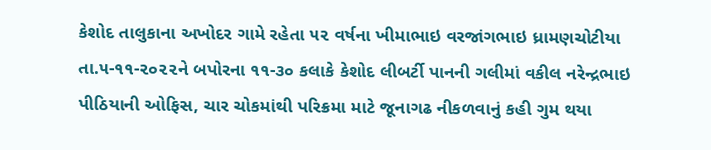કેશોદ તાલુકાના અખોદર ગામે રહેતા ૫૨ વર્ષના ખીમાભાઇ વરજાંગભાઇ ધ્રામણચોટીયા તા.૫-૧૧-૨૦૨૨ને બપોરના ૧૧-૩૦ કલાકે કેશોદ લીબર્ટી પાનની ગલીમાં વકીલ નરેન્દ્રભાઇ પીઠિયાની ઓફિસ, ચાર ચોકમાંથી પરિક્રમા માટે જૂનાગઢ નીકળવાનું કહી ગુમ થયા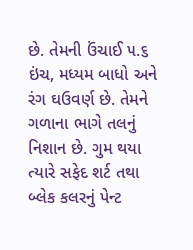છે. તેમની ઉંચાઈ ૫.૬ ઇંચ, મધ્યમ બાધો અને રંગ ઘઉવર્ણ છે. તેમને ગળાના ભાગે તલનું નિશાન છે. ગુમ થયા ત્યારે સફેદ શર્ટ તથા બ્લેક કલરનું પેન્ટ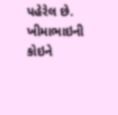પહેરેલ છે. ખીમાભાઇની કોઇને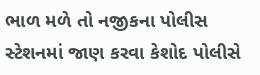ભાળ મળે તો નજીકના પોલીસ સ્ટેશનમાં જાણ કરવા કેશોદ પોલીસે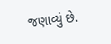જણાવ્યું છે.